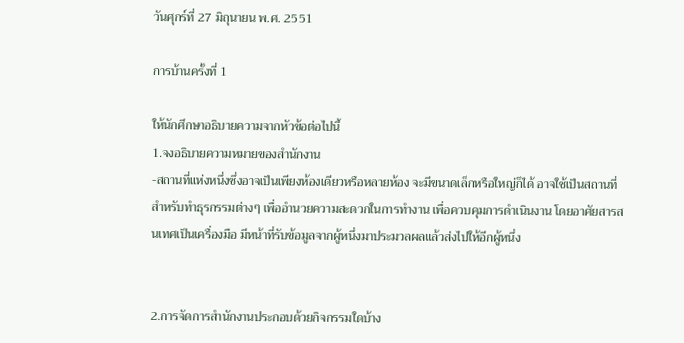วันศุกร์ที่ 27 มิถุนายน พ.ศ. 2551

การบ้านครั้งที่ 1

ให้นักศึกษาอธิบายความจากหัวข้อต่อไปนี้
1.จงอธิบายความหมายของสำนักงาน
-สถานที่แห่งหนึ่งซึ่งอาจเป็นเพียงห้องเดียวหรือหลายห้อง จะมีขนาดเล็กหรือใหญ่ก็ได้ อาจใช้เป็นสถานที่สำหรับทำธุรกรรมต่างๆ เพื่ออำนวยความสะดวกในการทำงาน เพื่อควบคุมการดำเนินงาน โดยอาศัยสารสนเทศเป็นเครื่องมือ มีหน้าที่รับข้อมูลจากผู้หนึ่งมาประมวลผลแล้วส่งไปให้อีกผู้หนึ่ง


2.การจัดการสำนักงานประกอบด้วยกิจกรรมใดบ้าง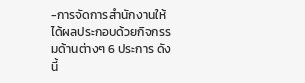-การจัดการสำนักงานให้ได้ผลประกอบด้วยกิจกรรมด้านต่างๆ 6 ประการ ดังนี้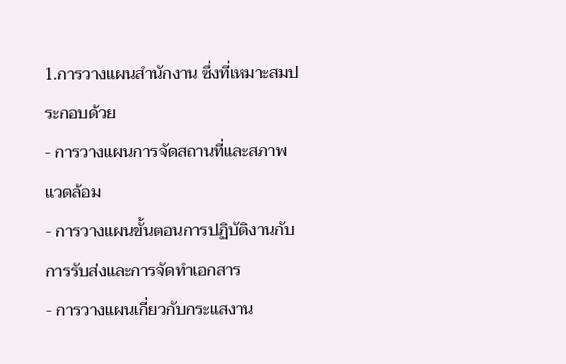1.การวางแผนสำนักงาน ซึ่งที่เหมาะสมประกอบด้วย
- การวางแผนการจัดสถานที่และสภาพแวดล้อม
- การวางแผนขั้นตอนการปฏิบัติงานกับการรับส่งและการจัดทำเอกสาร
- การวางแผนเกี่ยวกับกระแสงาน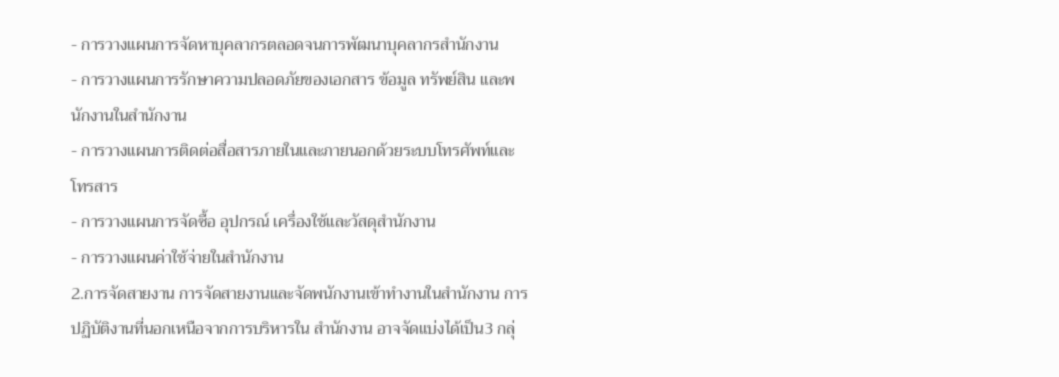- การวางแผนการจัดหาบุคลากรตลอดจนการพัฒนาบุคลากรสำนักงาน
- การวางแผนการรักษาความปลอดภัยของเอกสาร ข้อมูล ทรัพย์สิน และพนักงานในสำนักงาน
- การวางแผนการติดต่อสื่อสารภายในและภายนอกด้วยระบบโทรศัพท์และโทรสาร
- การวางแผนการจัดซื้อ อุปกรณ์ เครื่องใช้และวัสดุสำนักงาน
- การวางแผนค่าใช้จ่ายในสำนักงาน
2.การจัดสายงาน การจัดสายงานและจัดพนักงานเข้าทำงานในสำนักงาน การปฏิบัติงานที่นอกเหนือจากการบริหารใน สำนักงาน อาจจัดแบ่งได้เป็น3 กลุ่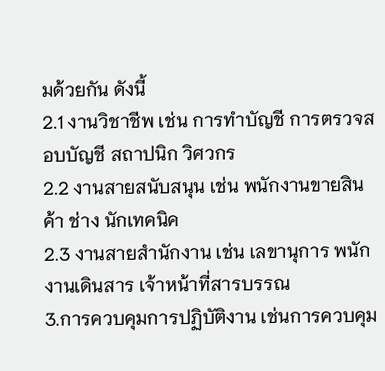มด้วยกัน ดังนี้
2.1 งานวิชาชีพ เช่น การทำบัญชี การตรวจสอบบัญชี สถาปนิก วิศวกร
2.2 งานสายสนับสนุน เช่น พนักงานขายสินค้า ช่าง นักเทคนิค
2.3 งานสายสำนักงาน เช่น เลขานุการ พนักงานเดินสาร เจ้าหน้าที่สารบรรณ
3.การควบคุมการปฏิบัติงาน เช่นการควบคุม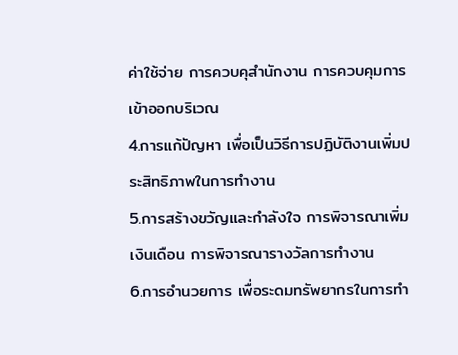ค่าใช้จ่าย การควบคุสำนักงาน การควบคุมการเข้าออกบริเวณ
4.การแก้ปัญหา เพื่อเป็นวิธีการปฏิบัติงานเพิ่มประสิทธิภาพในการทำงาน
5.การสร้างขวัญและกำลังใจ การพิจารณาเพิ่มเงินเดือน การพิจารณารางวัลการทำงาน
6.การอำนวยการ เพื่อระดมทรัพยากรในการทำ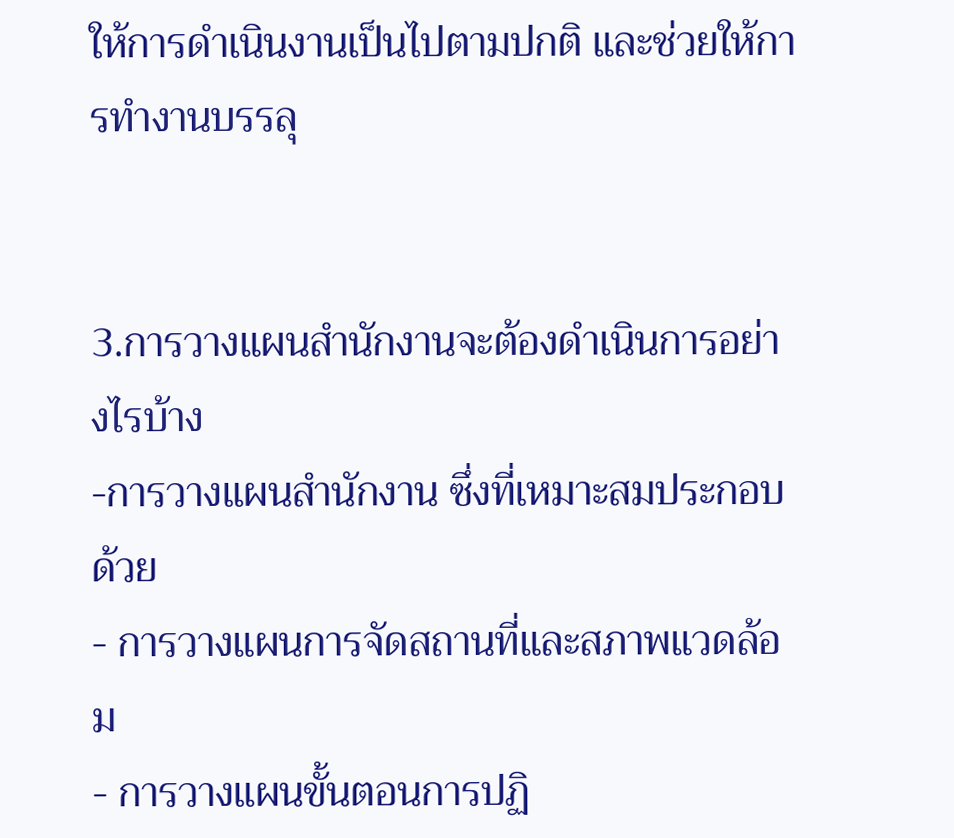ให้การดำเนินงานเป็นไปตามปกติ และช่วยให้การทำงานบรรลุ


3.การวางแผนสำนักงานจะต้องดำเนินการอย่างไรบ้าง
-การวางแผนสำนักงาน ซึ่งที่เหมาะสมประกอบด้วย
- การวางแผนการจัดสถานที่และสภาพแวดล้อม
- การวางแผนขั้นตอนการปฏิ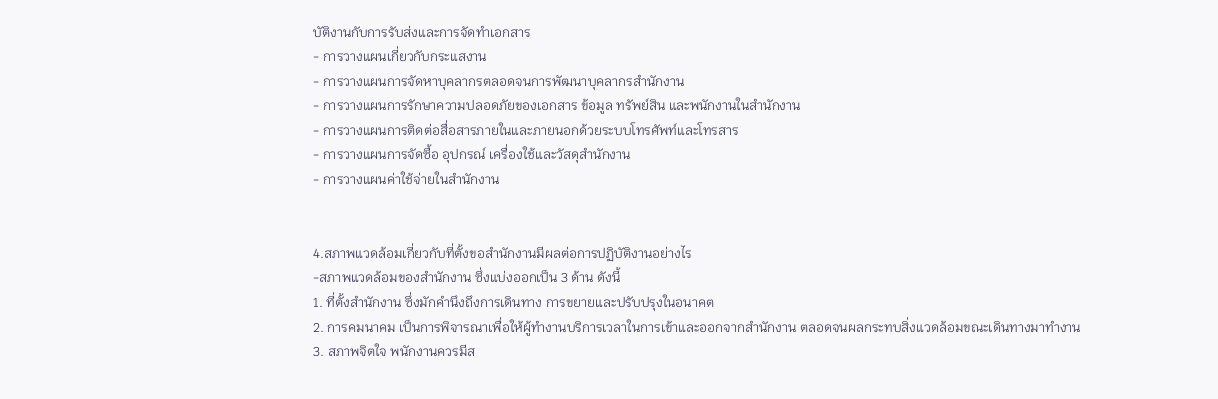บัติงานกับการรับส่งและการจัดทำเอกสาร
- การวางแผนเกี่ยวกับกระแสงาน
- การวางแผนการจัดหาบุคลากรตลอดจนการพัฒนาบุคลากรสำนักงาน
- การวางแผนการรักษาความปลอดภัยของเอกสาร ข้อมูล ทรัพย์สิน และพนักงานในสำนักงาน
- การวางแผนการติดต่อสื่อสารภายในและภายนอกด้วยระบบโทรศัพท์และโทรสาร
- การวางแผนการจัดซื้อ อุปกรณ์ เครื่องใช้และวัสดุสำนักงาน
- การวางแผนค่าใช้จ่ายในสำนักงาน


4.สภาพแวดล้อมเกี่ยวกับที่ตั้งขอสำนักงานมีผลต่อการปฏิบัติงานอย่างไร
-สภาพแวดล้อมของสำนักงาน ซึ่งแบ่งออกเป็น 3 ด้าน ดังนี้
1. ที่ตั้งสำนักงาน ซึ่งมักคำนึงถึงการเดินทาง การขยายและปรับปรุงในอนาคต
2. การคมนาคม เป็นการพิจารณาเพื่อให้ผู้ทำงานบริการเวลาในการเข้าและออกจากสำนักงาน ตลอดจนผลกระทบสิ่งแวดล้อมขณะเดินทางมาทำงาน
3. สภาพจิตใจ พนักงานควรมีส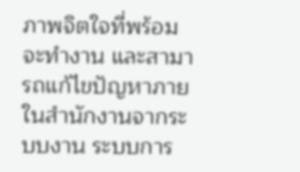ภาพจิตใจที่พร้อมจะทำงาน และสามารถแก้ไขปัญหาภายในสำนักงานจากระบบงาน ระบบการ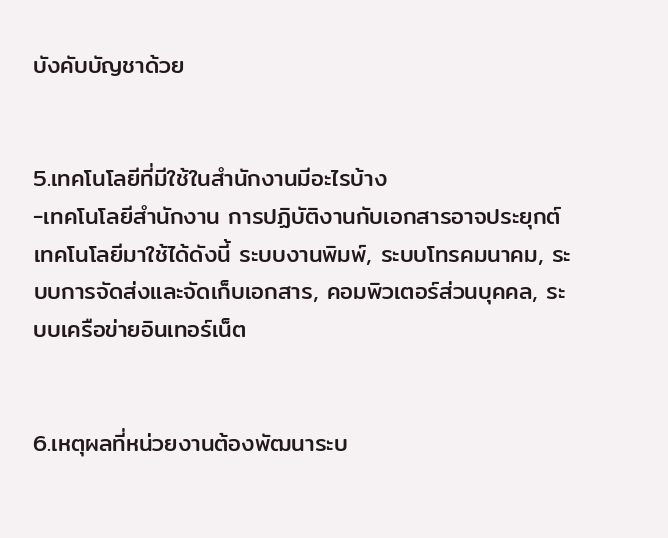บังคับบัญชาด้วย


5.เทคโนโลยีที่มีใช้ในสำนักงานมีอะไรบ้าง
-เทคโนโลยีสำนักงาน การปฏิบัติงานกับเอกสารอาจประยุกต์เทคโนโลยีมาใช้ได้ดังนี้ ระบบงานพิมพ์, ระบบโทรคมนาคม, ระบบการจัดส่งและจัดเก็บเอกสาร, คอมพิวเตอร์ส่วนบุคคล, ระบบเครือข่ายอินเทอร์เน็ต


6.เหตุผลที่หน่วยงานต้องพัฒนาระบ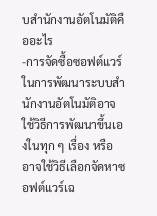บสำนักงานอัตโนมัติคืออะไร
-การจัดซื้อซอฟต์แวร์ ในการพัฒนาระบบสำนักงานอัตโนมัติอาจใช้วิธีการพัฒนาขึ้นเองในทุก ๆ เรื่อง หรืออาจใช้วิธีเลือกจัดหาซอฟต์แวร์เฉ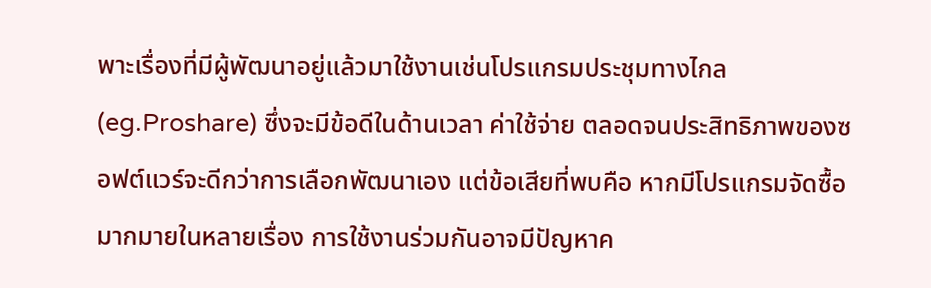พาะเรื่องที่มีผู้พัฒนาอยู่แล้วมาใช้งานเช่นโปรแกรมประชุมทางไกล (eg.Proshare) ซึ่งจะมีข้อดีในด้านเวลา ค่าใช้จ่าย ตลอดจนประสิทธิภาพของซอฟต์แวร์จะดีกว่าการเลือกพัฒนาเอง แต่ข้อเสียที่พบคือ หากมีโปรแกรมจัดซื้อมากมายในหลายเรื่อง การใช้งานร่วมกันอาจมีปัญหาค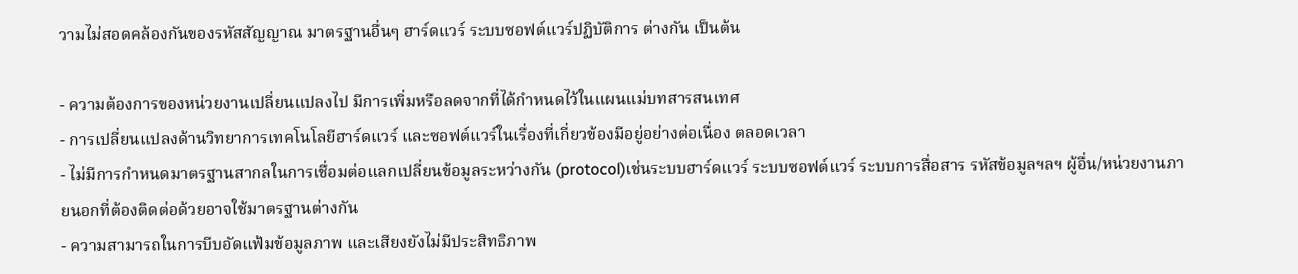วามไม่สอดคล้องกันของรหัสสัญญาณ มาตรฐานอื่นๆ ฮาร์ดแวร์ ระบบซอฟต์แวร์ปฏิบัติการ ต่างกัน เป็นต้น

- ความต้องการของหน่วยงานเปลี่ยนแปลงไป มีการเพิ่มหรือลดจากที่ได้กำหนดไว้ในแผนแม่บทสารสนเทศ
- การเปลี่ยนแปลงด้านวิทยาการเทคโนโลยีฮาร์ดแวร์ และซอฟต์แวร์ในเรื่องที่เกี่ยวข้องมีอยู่อย่างต่อเนื่อง ตลอดเวลา
- ไม่มีการกำหนดมาตรฐานสากลในการเชื่อมต่อแลกเปลี่ยนข้อมูลระหว่างกัน (protocol)เช่นระบบฮาร์ดแวร์ ระบบซอฟต์แวร์ ระบบการสื่อสาร รหัสข้อมูลฯลฯ ผู้อื่น/หน่วยงานภายนอกที่ต้องติดต่อด้วยอาจใช้มาตรฐานต่างกัน
- ความสามารถในการบีบอัดแฟ้มข้อมูลภาพ และเสียงยังไม่มีประสิทธิภาพ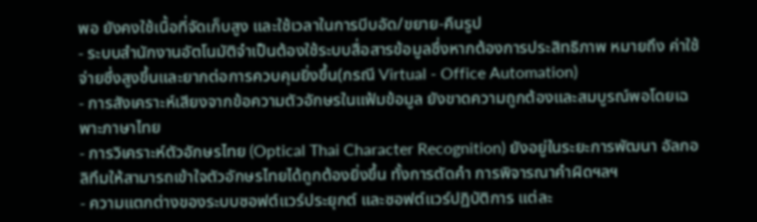พอ ยังคงใช้เนื้อที่จัดเก็บสูง และใช้เวลาในการบีบอัด/ขยาย-คืนรูป
- ระบบสำนักงานอัตโนมัติจำเป็นต้องใช้ระบบสื่อสารข้อมูลซึ่งหากต้องการประสิทธิภาพ หมายถึง ค่าใช้จ่ายซึ่งสูงขึ้นและยากต่อการควบคุมยิ่งขึ้น(กรณี Virtual - Office Automation)
- การสังเคราะห์เสียงจากข้อความตัวอักษรในแฟ้มข้อมูล ยังขาดความถูกต้องและสมบูรณ์พอโดยเฉพาะภาษาไทย
- การวิเคราะห์ตัวอักษรไทย (Optical Thai Character Recognition) ยังอยู่ในระยะการพัฒนา อัลกอลิทึมให้สามารถเข้าใจตัวอักษรไทยได้ถูกต้องยิ่งขึ้น ทั้งการตัดคำ การพิจารณาคำผิดฯลฯ
- ความแตกต่างของระบบซอฟต์แวร์ประยุกต์ และซอฟต์แวร์ปฏิบัติการ แต่ละ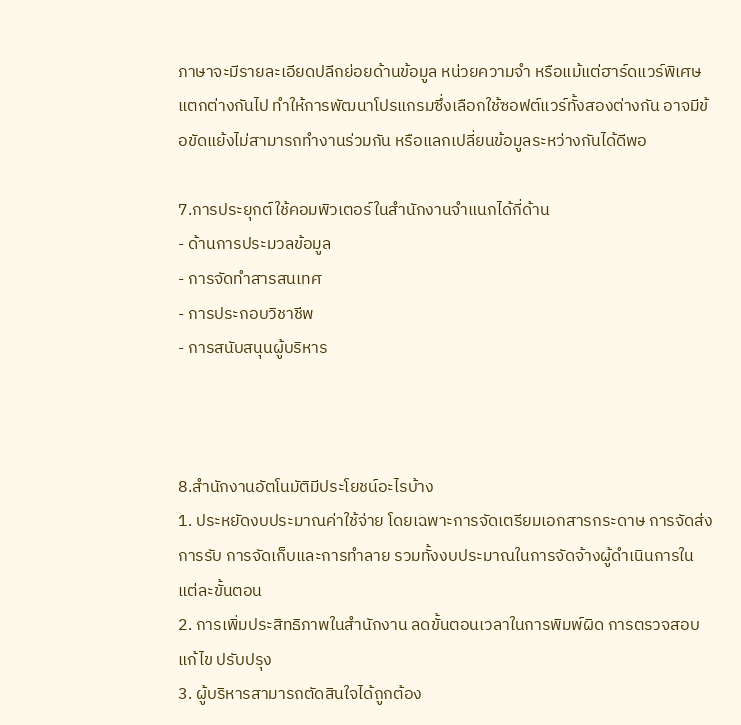ภาษาจะมีรายละเอียดปลีกย่อยด้านข้อมูล หน่วยความจำ หรือแม้แต่ฮาร์ดแวร์พิเศษ แตกต่างกันไป ทำให้การพัฒนาโปรแกรมซึ่งเลือกใช้ซอฟต์แวร์ทั้งสองต่างกัน อาจมีข้อขัดแย้งไม่สามารถทำงานร่วมกัน หรือแลกเปลี่ยนข้อมูลระหว่างกันได้ดีพอ

7.การประยุกต์ใช้คอมพิวเตอร์ในสำนักงานจำแนกได้กี่ด้าน
- ด้านการประมวลข้อมูล
- การจัดทำสารสนเทศ
- การประกอบวิชาชีพ
- การสนับสนุนผู้บริหาร



8.สำนักงานอัตโนมัติมีประโยชน์อะไรบ้าง
1. ประหยัดงบประมาณค่าใช้จ่าย โดยเฉพาะการจัดเตรียมเอกสารกระดาษ การจัดส่ง การรับ การจัดเก็บและการทำลาย รวมทั้งงบประมาณในการจัดจ้างผู้ดำเนินการในแต่ละขั้นตอน
2. การเพิ่มประสิทธิภาพในสำนักงาน ลดขั้นตอนเวลาในการพิมพ์ผิด การตรวจสอบแก้ไข ปรับปรุง
3. ผู้บริหารสามารถตัดสินใจได้ถูกต้อง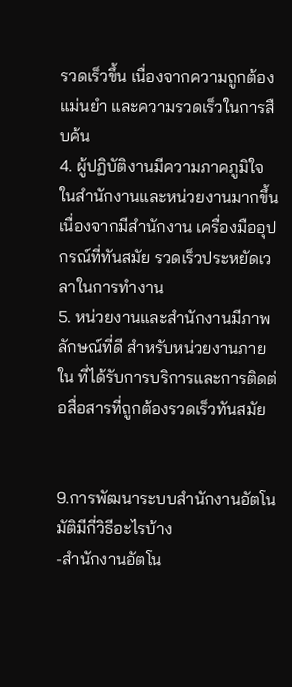รวดเร็วขึ้น เนื่องจากความถูกต้องแม่นยำ และความรวดเร็วในการสืบค้น
4. ผู้ปฏิบัติงานมีความภาคภูมิใจในสำนักงานและหน่วยงานมากขึ้น เนื่องจากมีสำนักงาน เครื่องมืออุปกรณ์ที่ทันสมัย รวดเร็วประหยัดเวลาในการทำงาน
5. หน่วยงานและสำนักงานมีภาพลักษณ์ที่ดี สำหรับหน่วยงานภายใน ที่ได้รับการบริการและการติดต่อสื่อสารที่ถูกต้องรวดเร็วทันสมัย


9.การพัฒนาระบบสำนักงานอัตโนมัติมีกี่วิธีอะไรบ้าง
-สำนักงานอัตโน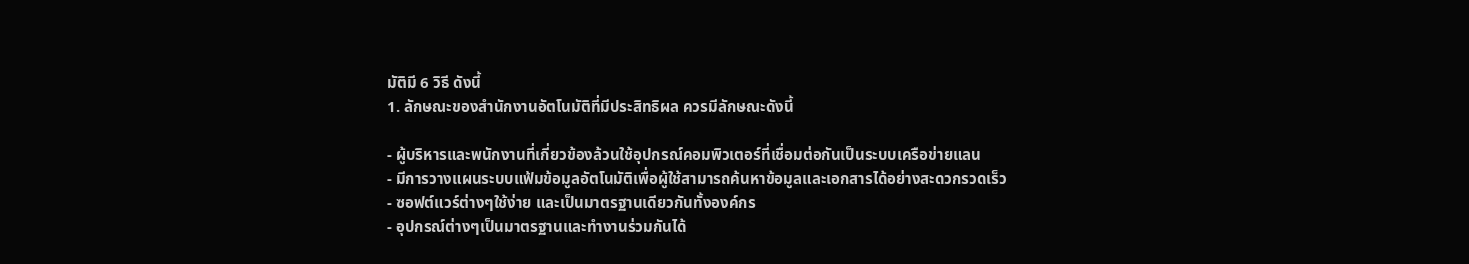มัติมี 6 วิธี ดังนี้
1. ลักษณะของสำนักงานอัตโนมัติที่มีประสิทธิผล ควรมีลักษณะดังนี้

- ผู้บริหารและพนักงานที่เกี่ยวข้องล้วนใช้อุปกรณ์คอมพิวเตอร์ที่เชื่อมต่อกันเป็นระบบเครือข่ายแลน
- มีการวางแผนระบบแฟ้มข้อมูลอัตโนมัติเพื่อผู้ใช้สามารถค้นหาข้อมูลและเอกสารได้อย่างสะดวกรวดเร็ว
- ซอฟต์แวร์ต่างๆใช้ง่าย และเป็นมาตรฐานเดียวกันทั้งองค์กร
- อุปกรณ์ต่างๆเป็นมาตรฐานและทำงานร่วมกันได้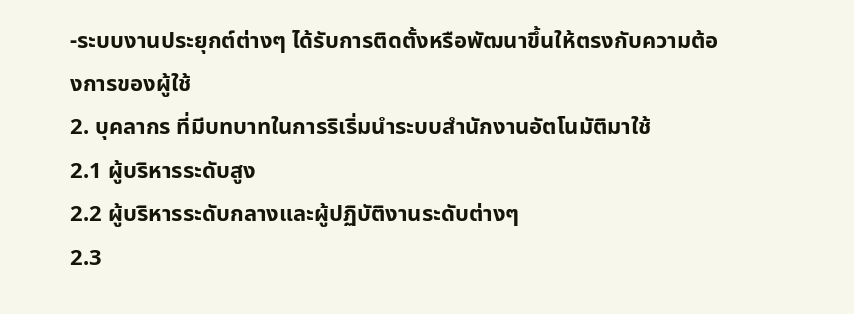-ระบบงานประยุกต์ต่างๆ ได้รับการติดตั้งหรือพัฒนาขึ้นให้ตรงกับความต้องการของผู้ใช้
2. บุคลากร ที่มีบทบาทในการริเริ่มนำระบบสำนักงานอัตโนมัติมาใช้
2.1 ผู้บริหารระดับสูง
2.2 ผู้บริหารระดับกลางและผู้ปฏิบัติงานระดับต่างๆ
2.3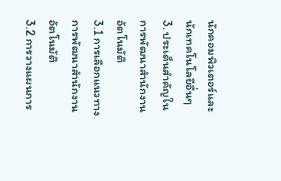นักคอมพิวเตอร์และนักเทคโนโลยีอื่นๆ
3. ประเด็นสำคัญในการพัฒนาสำนักงานอัตโนมัติ
3.1 การเลือกแนวทางการพัฒนาสำนักงานอัตโนมัติ
3.2 การวางแผนการ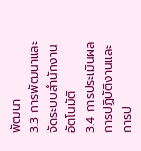พัฒนา
3.3 การพัฒนาและจัดระบบสำนักงานอัตโนมัติ
3.4 การประเมินผลการปฏิบัติงานและการป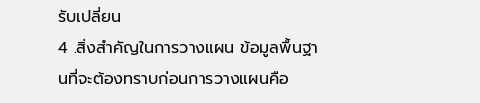รับเปลี่ยน
4 .สิ่งสำคัญในการวางแผน ข้อมูลพื้นฐานที่จะต้องทราบก่อนการวางแผนคือ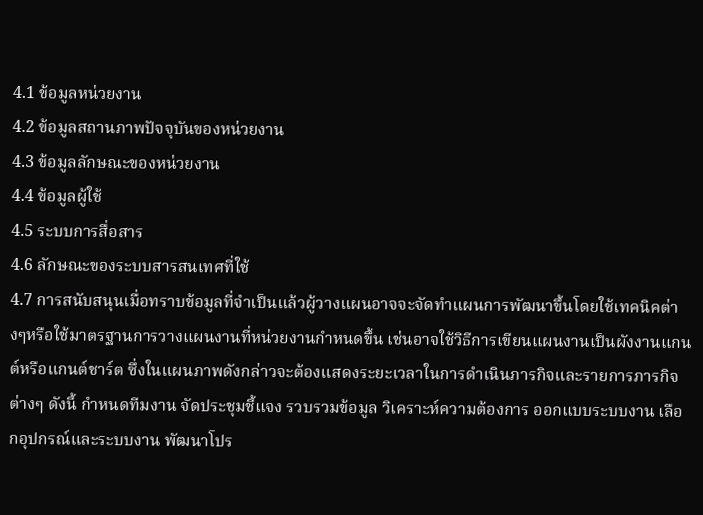4.1 ข้อมูลหน่วยงาน
4.2 ข้อมูลสถานภาพปัจจุบันของหน่วยงาน
4.3 ข้อมูลลักษณะของหน่วยงาน
4.4 ข้อมูลผู้ใช้
4.5 ระบบการสื่อสาร
4.6 ลักษณะของระบบสารสนเทศที่ใช้
4.7 การสนับสนุนเมื่อทราบข้อมูลที่จำเป็นแล้วผู้วางแผนอาจจะจัดทำแผนการพัฒนาขึ้นโดยใช้เทคนิคต่างๆหรือใช้มาตรฐานการวางแผนงานที่หน่วยงานกำหนดขึ้น เช่นอาจใช้วิธีการเขียนแผนงานเป็นผังงานแกนต์หรือแกนต์ชาร์ต ซึ่งในแผนภาพดังกล่าวจะต้องแสดงระยะเวลาในการดำเนินภารกิจและรายการภารกิจต่างๆ ดังนี้ กำหนดทีมงาน จัดประชุมชี้แจง รวบรวมข้อมูล วิเคราะห์ความต้องการ ออกแบบระบบงาน เลือกอุปกรณ์และระบบงาน พัฒนาโปร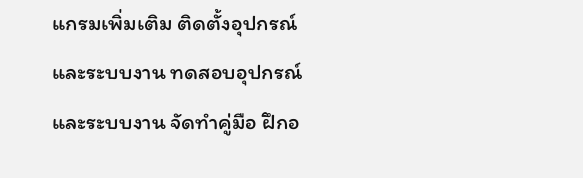แกรมเพิ่มเติม ติดตั้งอุปกรณ์และระบบงาน ทดสอบอุปกรณ์และระบบงาน จัดทำคู่มือ ฝึกอ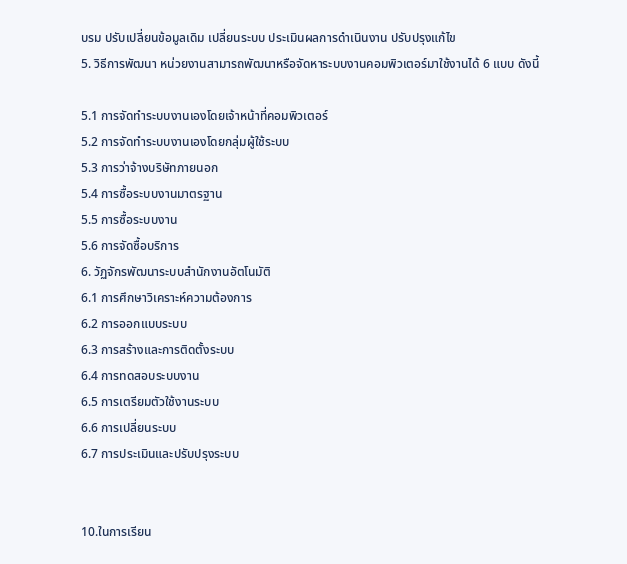บรม ปรับเปลี่ยนข้อมูลเดิม เปลี่ยนระบบ ประเมินผลการดำเนินงาน ปรับปรุงแก้ไข
5. วิธีการพัฒนา หน่วยงานสามารถพัฒนาหรือจัดหาระบบงานคอมพิวเตอร์มาใช้งานได้ 6 แบบ ดังนี้

5.1 การจัดทำระบบงานเองโดยเจ้าหน้าที่คอมพิวเตอร์
5.2 การจัดทำระบบงานเองโดยกลุ่มผู้ใช้ระบบ
5.3 การว่าจ้างบริษัทภายนอก
5.4 การซื้อระบบงานมาตรฐาน
5.5 การซื้อระบบงาน
5.6 การจัดซื้อบริการ
6. วัฏจักรพัฒนาระบบสำนักงานอัตโนมัติ
6.1 การศึกษาวิเคราะห์ความต้องการ
6.2 การออกแบบระบบ
6.3 การสร้างและการติดตั้งระบบ
6.4 การทดสอบระบบงาน
6.5 การเตรียมตัวใช้งานระบบ
6.6 การเปลี่ยนระบบ
6.7 การประเมินและปรับปรุงระบบ


10.ในการเรียน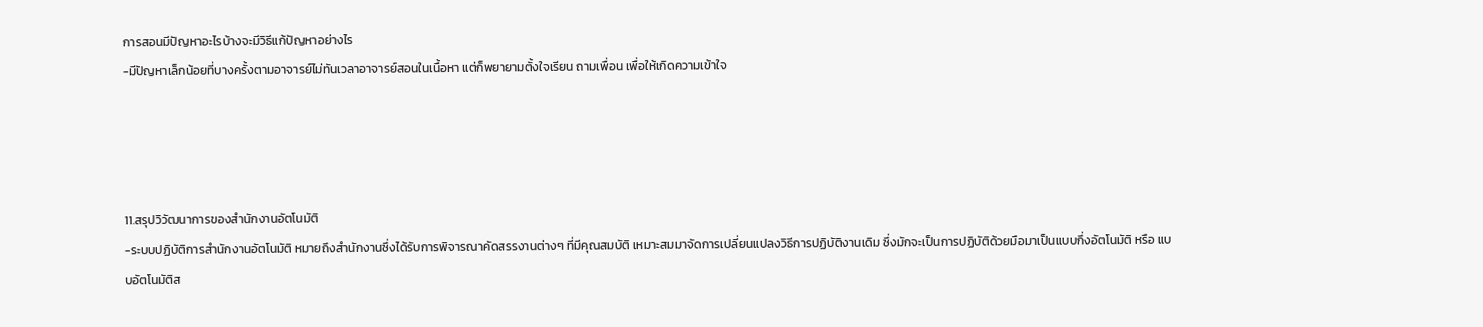การสอนมีปัญหาอะไรบ้างจะมีวิธีแก้ปัญหาอย่างไร
-มีปัญหาเล็กน้อยที่บางครั้งตามอาจารย์ไม่ทันเวลาอาจารย์สอนในเนื้อหา แต่ก็พยายามตั้งใจเรียน ถามเพื่อน เพื่อให้เกิดความเข้าใจ




11.สรุปวิวัฒนาการของสำนักงานอัตโนมัติ
-ระบบปฏิบัติการสำนักงานอัตโนมัติ หมายถึงสำนักงานซึ่งได้รับการพิจารณาคัดสรรงานต่างๆ ที่มีคุณสมบัติ เหมาะสมมาจัดการเปลี่ยนแปลงวิธีการปฏิบัติงานเดิม ซึ่งมักจะเป็นการปฏิบัติด้วยมือมาเป็นแบบกึ่งอัตโนมัติ หรือ แบบอัตโนมัติส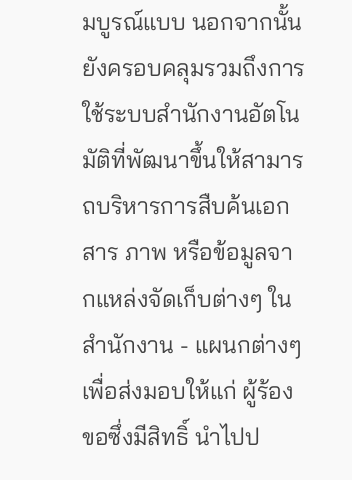มบูรณ์แบบ นอกจากนั้นยังครอบคลุมรวมถึงการใช้ระบบสำนักงานอัตโนมัติที่พัฒนาขึ้นให้สามารถบริหารการสืบค้นเอกสาร ภาพ หรือข้อมูลจากแหล่งจัดเก็บต่างๆ ในสำนักงาน - แผนกต่างๆ เพื่อส่งมอบให้แก่ ผู้ร้องขอซึ่งมีสิทธิ์ นำไปป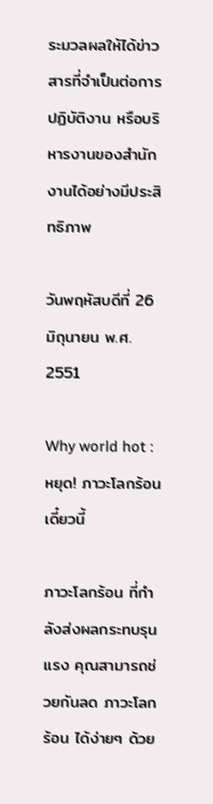ระมวลผลให้ได้ข่าวสารที่จำเป็นต่อการปฏิบัติงาน หรือบริหารงานของสำนักงานได้อย่างมีประสิทธิภาพ

วันพฤหัสบดีที่ 26 มิถุนายน พ.ศ. 2551

Why world hot : หยุด! ภาวะโลกร้อน เดี๋ยวนี้

ภาวะโลกร้อน ที่กำลังส่งผลกระทบรุนแรง คุณสามารถช่วยกันลด ภาวะโลกร้อน ได้ง่ายๆ ด้วย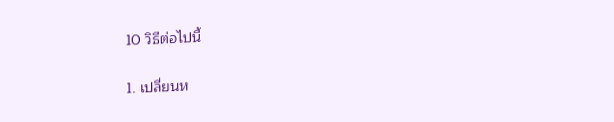10 วิธีต่อไปนี้

1. เปลี่ยนห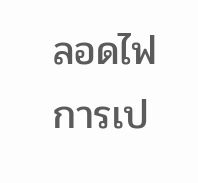ลอดไฟการเป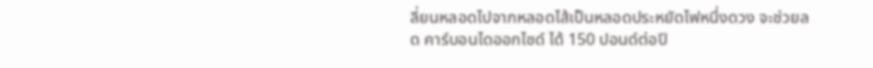ลี่ยนหลอดไปจากหลอดไส้เป็นหลอดประหยัดไฟหนึ่งดวง จะช่วยลด คาร์บอนไดออกไซด์ ได้ 150 ปอนด์ต่อปี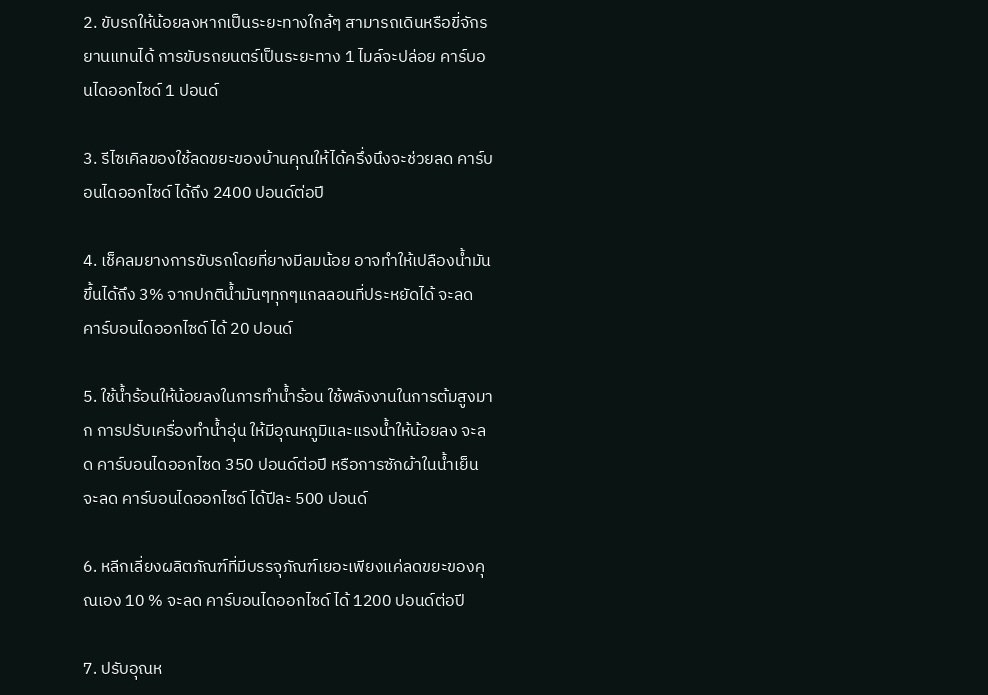2. ขับรถให้น้อยลงหากเป็นระยะทางใกล้ๆ สามารถเดินหรือขี่จักรยานแทนได้ การขับรถยนตร์เป็นระยะทาง 1 ไมล์จะปล่อย คาร์บอนไดออกไซด์ 1 ปอนด์

3. รีไซเคิลของใช้ลดขยะของบ้านคุณให้ได้ครึ่งนึงจะช่วยลด คาร์บอนไดออกไซด์ ได้ถึง 2400 ปอนด์ต่อปี

4. เช็คลมยางการขับรถโดยที่ยางมีลมน้อย อาจทำให้เปลืองน้ำมันขึ้นได้ถึง 3% จากปกติน้ำมันๆทุกๆแกลลอนที่ประหยัดได้ จะลด คาร์บอนไดออกไซด์ ได้ 20 ปอนด์

5. ใช้น้ำร้อนให้น้อยลงในการทำน้ำร้อน ใช้พลังงานในการต้มสูงมาก การปรับเครื่องทำน้ำอุ่น ให้มีอุณหภูมิและแรงน้ำให้น้อยลง จะลด คาร์บอนไดออกไซด 350 ปอนด์ต่อปี หรือการซักผ้าในน้ำเย็น จะลด คาร์บอนไดออกไซด์ ได้ปีละ 500 ปอนด์

6. หลีกเลี่ยงผลิตภัณฑ์ที่มีบรรจุภัณฑ์เยอะเพียงแค่ลดขยะของคุณเอง 10 % จะลด คาร์บอนไดออกไซด์ ได้ 1200 ปอนด์ต่อปี

7. ปรับอุณห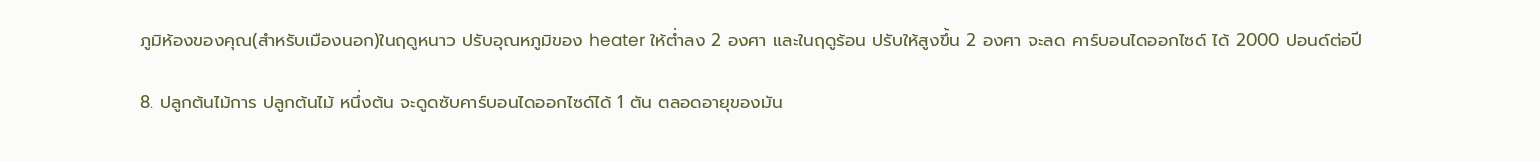ภูมิห้องของคุณ(สำหรับเมืองนอก)ในฤดูหนาว ปรับอุณหภูมิของ heater ให้ต่ำลง 2 องศา และในฤดูร้อน ปรับให้สูงขึ้น 2 องศา จะลด คาร์บอนไดออกไซด์ ได้ 2000 ปอนด์ต่อปี

8. ปลูกต้นไม้การ ปลูกต้นไม้ หนึ่งต้น จะดูดซับคาร์บอนไดออกไซด์ได้ 1 ตัน ตลอดอายุของมัน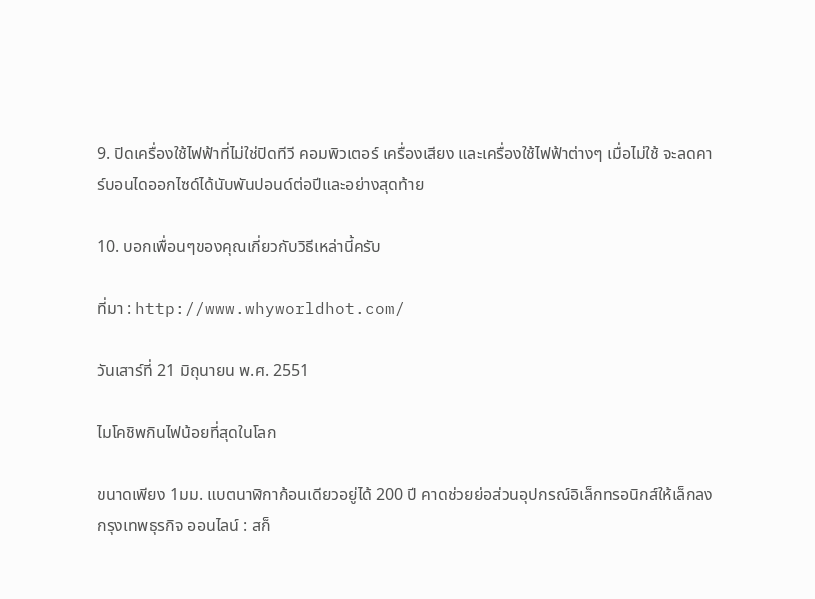9. ปิดเครื่องใช้ไฟฟ้าที่ไม่ใช่ปิดทีวี คอมพิวเตอร์ เครื่องเสียง และเครื่องใช้ไฟฟ้าต่างๆ เมื่อไม่ใช้ จะลดคาร์บอนไดออกไซด์ได้นับพันปอนด์ต่อปีและอย่างสุดท้าย

10. บอกเพื่อนๆของคุณเกี่ยวกับวิธีเหล่านี้ครับ

ที่มา : http://www.whyworldhot.com/

วันเสาร์ที่ 21 มิถุนายน พ.ศ. 2551

ไมโคชิพกินไฟน้อยที่สุดในโลก

ขนาดเพียง 1มม. แบตนาฬิกาก้อนเดียวอยู่ได้ 200 ปี คาดช่วยย่อส่วนอุปกรณ์อิเล็กทรอนิกส์ให้เล็กลง
กรุงเทพธุรกิจ ออนไลน์ : สก็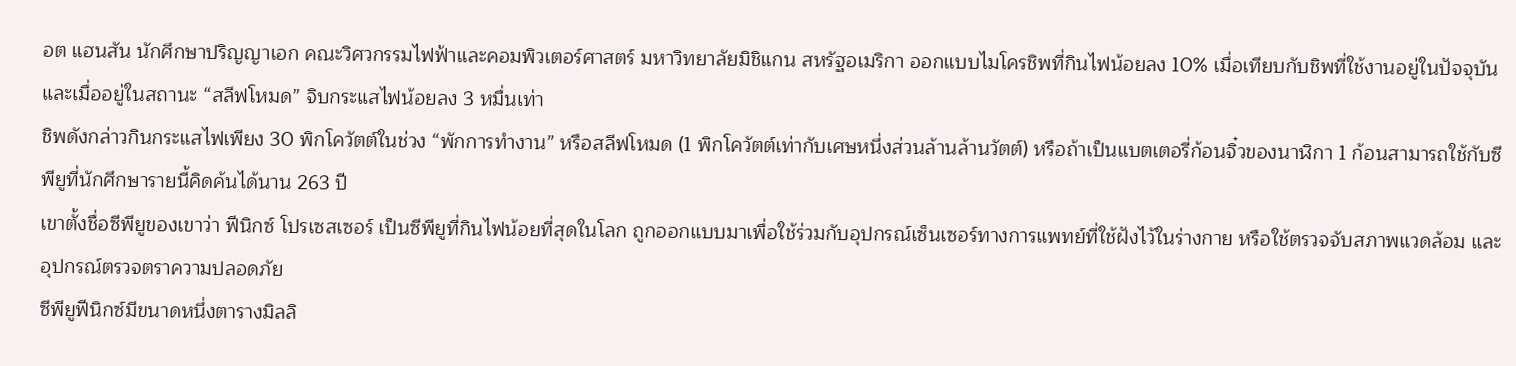อต แฮนสัน นักศึกษาปริญญาเอก คณะวิศวกรรมไฟฟ้าและคอมพิวเตอร์ศาสตร์ มหาวิทยาลัยมิชิแกน สหรัฐอเมริกา ออกแบบไมโครชิพที่กินไฟน้อยลง 10% เมื่อเทียบกับชิพที่ใช้งานอยู่ในปัจจุบัน และเมื่ออยู่ในสถานะ “สลีฟโหมด” จิบกระแสไฟน้อยลง 3 หมื่นเท่า
ชิพดังกล่าวกินกระแสไฟเพียง 30 พิกโควัตต์ในช่วง “พักการทำงาน” หรือสลีฟโหมด (1 พิกโควัตต์เท่ากับเศษหนึ่งส่วนล้านล้านวัตต์) หรือถ้าเป็นแบตเตอรี่ก้อนจิ๋วของนาฬิกา 1 ก้อนสามารถใช้กับซีพียูที่นักศึกษารายนี้คิดค้นได้นาน 263 ปี
เขาตั้งชื่อซีพียูของเขาว่า ฟีนิกซ์ โปรเซสเซอร์ เป็นซีพียูที่กินไฟน้อยที่สุดในโลก ถูกออกแบบมาเพื่อใช้ร่วมกับอุปกรณ์เซ็นเซอร์ทางการแพทย์ที่ใช้ฝังไว้ในร่างกาย หรือใช้ตรวจจับสภาพแวดล้อม และอุปกรณ์ตรวจตราความปลอดภัย
ซีพียูฟีนิกซ์มีขนาดหนึ่งตารางมิลลิ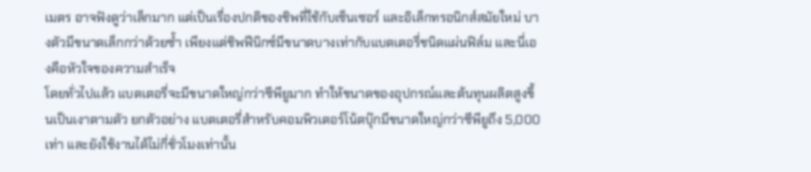เมตร อาจฟังดูว่าเล็กมาก แต่เป็นเรื่องปกติของชิพที่ใช้กับเซ็นเซอร์ และอิเล็กทรอนิกส์สมัยใหม่ บางตัวมีขนาดเล็กกว่าด้วยซ้ำ เพียงแต่ชิพฟีนิกซ์มีขนาดบางเท่ากับแบตเตอรี่ชนิดแผ่นฟิล์ม และนี่เองคือหัวใจของความสำเร็จ
โดยทั่วไปแล้ว แบตเตอรี่จะมีขนาดใหญ่กว่าซีพียูมาก ทำให้ขนาดของอุปกรณ์และต้นทุนผลิตสูงขึ้นเป็นเงาตามตัว ยกตัวอย่าง แบตเตอรี่สำหรับคอมพิวเตอร์โน้ตบุ๊กมีขนาดใหญ่กว่าซีพียูถึง 5,000 เท่า และยังใช้งานได้ไม่กี่ชั่วโมงเท่านั้น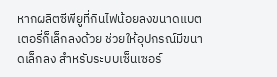หากผลิตซีพียูที่กินไฟน้อยลงขนาดแบตเตอรี่ก็เล็กลงด้วย ช่วยให้อุปกรณ์มีขนาดเล็กลง สำหรับระบบเซ็นเซอร์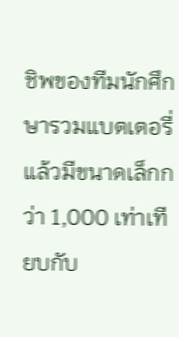ชิพของทีมนักศึกษารวมแบตเตอรี่แล้วมีขนาดเล็กกว่า 1,000 เท่าเทียบกับ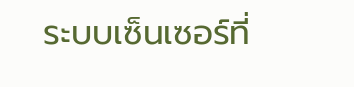ระบบเซ็นเซอร์ที่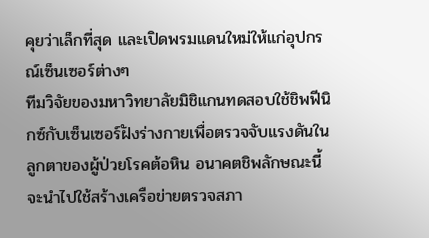คุยว่าเล็กที่สุด และเปิดพรมแดนใหม่ให้แก่อุปกรณ์เซ็นเซอร์ต่างๆ
ทีมวิจัยของมหาวิทยาลัยมิชิแกนทดสอบใช้ชิพฟีนิกซ์กับเซ็นเซอร์ฝังร่างกายเพื่อตรวจจับแรงดันในลูกตาของผู้ป่วยโรคต้อหิน อนาคตชิพลักษณะนี้จะนำไปใช้สร้างเครือข่ายตรวจสภา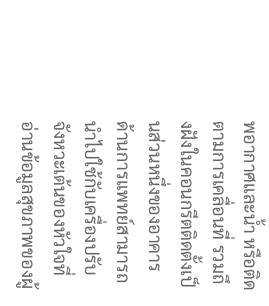พอากาศและน้ำ หรือติดตามการเคลื่อนที่ รวมถึงฝังในคอนกรีตติดตั้งเป็นส่วนหนึ่งของอาคาร ด้านการแพทย์สามารถนำไปใช้กับเครื่องปรับจังหวะเต้นของหัวใจที่อ่านข้อมูลสุขภาพของผู้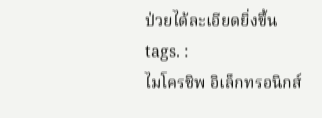ป่วยได้ละเอียดยิ่งขึ้น
tags. :
ไมโครชิพ อิเล็กทรอนิกส์